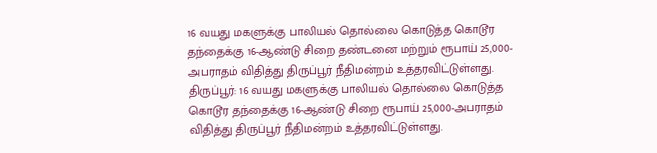16 வயது மகளுக்கு பாலியல் தொல்லை கொடுத்த கொடூர தந்தைக்கு 16-ஆண்டு சிறை தண்டனை மற்றும் ரூபாய் 25,000-அபராதம் விதித்து திருப்பூர் நீதிமன்றம் உத்தரவிட்டுள்ளது.
திருப்பூர்: 16 வயது மகளுக்கு பாலியல் தொல்லை கொடுத்த கொடூர தந்தைக்கு 16-ஆண்டு சிறை ரூபாய் 25,000-அபராதம் விதித்து திருப்பூர் நீதிமன்றம் உத்தரவிட்டுள்ளது.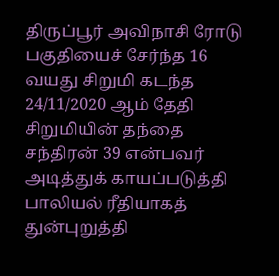திருப்பூர் அவிநாசி ரோடு பகுதியைச் சேர்ந்த 16 வயது சிறுமி கடந்த 24/11/2020 ஆம் தேதி சிறுமியின் தந்தை சந்திரன் 39 என்பவர் அடித்துக் காயப்படுத்தி பாலியல் ரீதியாகத் துன்புறுத்தி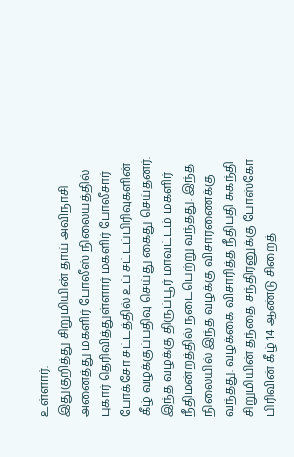உள்ளார்.
இதுகுறித்து சிறுமியின் தாய் அவிநாசி அனைத்து மகளிர் போலீஸ் நிலையத்தில் புகார் தெரிவித்துள்ளார் மகளிர் போலீசார் போக்சோ சட்டத்தில் உப் சட்டப்பிரிவுகளின் கீழ் வழக்குப்பதிவு செய்து கைது செய்தனர்.
இந்த வழக்கு திருப்பூர் மாவட்டம் மகளிர் நீதிமன்றத்தில் நடைபெற்று வந்தது. இந்த நிலையில் இந்த வழக்கு விசாரணைக்கு வந்தது. வழக்கை விசாரித்த நீதிபதி சுகந்தி சிறுமியின் தந்தை சந்திரனுக்கு போஸ்கோ பிரிவின் கீழ் 14 ஆண்டு சிறைத்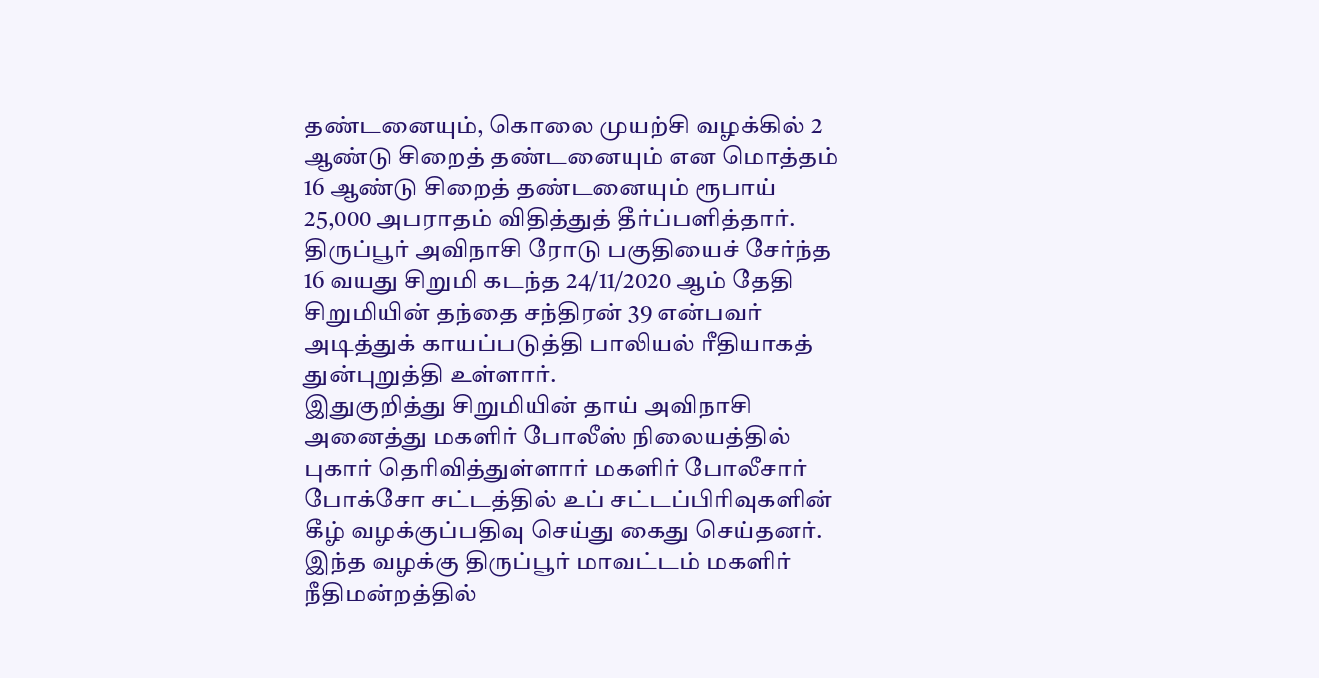தண்டனையும், கொலை முயற்சி வழக்கில் 2 ஆண்டு சிறைத் தண்டனையும் என மொத்தம் 16 ஆண்டு சிறைத் தண்டனையும் ரூபாய் 25,000 அபராதம் விதித்துத் தீர்ப்பளித்தார்.
திருப்பூர் அவிநாசி ரோடு பகுதியைச் சேர்ந்த 16 வயது சிறுமி கடந்த 24/11/2020 ஆம் தேதி சிறுமியின் தந்தை சந்திரன் 39 என்பவர் அடித்துக் காயப்படுத்தி பாலியல் ரீதியாகத் துன்புறுத்தி உள்ளார்.
இதுகுறித்து சிறுமியின் தாய் அவிநாசி அனைத்து மகளிர் போலீஸ் நிலையத்தில் புகார் தெரிவித்துள்ளார் மகளிர் போலீசார் போக்சோ சட்டத்தில் உப் சட்டப்பிரிவுகளின் கீழ் வழக்குப்பதிவு செய்து கைது செய்தனர்.
இந்த வழக்கு திருப்பூர் மாவட்டம் மகளிர் நீதிமன்றத்தில்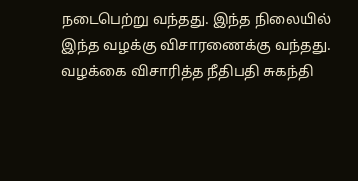நடைபெற்று வந்தது. இந்த நிலையில் இந்த வழக்கு விசாரணைக்கு வந்தது. வழக்கை விசாரித்த நீதிபதி சுகந்தி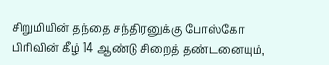சிறுமியின் தந்தை சந்திரனுக்கு போஸ்கோ பிரிவின் கீழ் 14 ஆண்டு சிறைத் தண்டனையும்,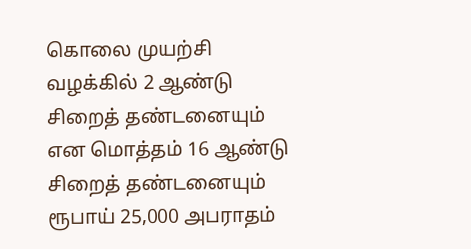கொலை முயற்சி வழக்கில் 2 ஆண்டு சிறைத் தண்டனையும் என மொத்தம் 16 ஆண்டு சிறைத் தண்டனையும் ரூபாய் 25,000 அபராதம்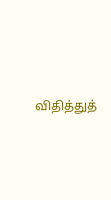விதித்துத்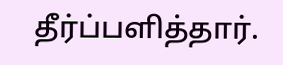தீர்ப்பளித்தார்.